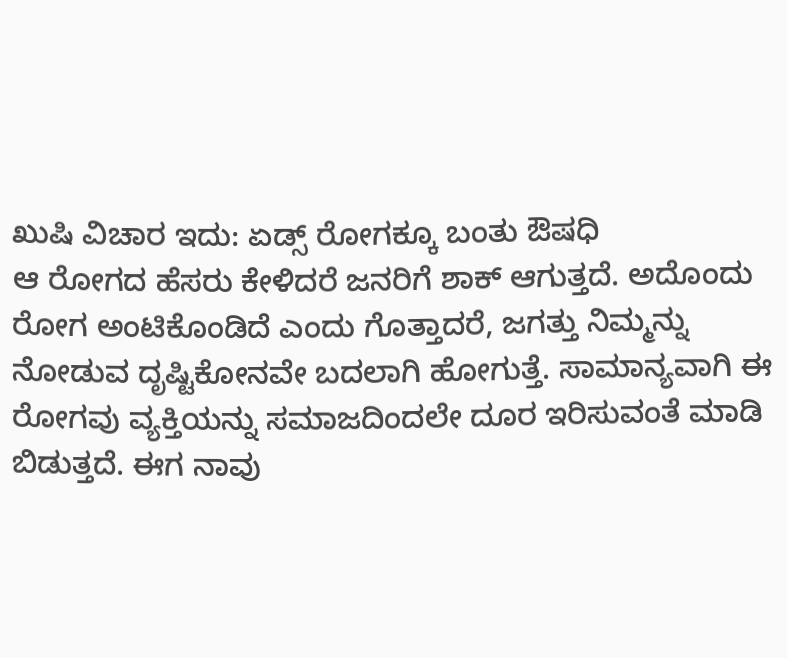ಖುಷಿ ವಿಚಾರ ಇದು: ಏಡ್ಸ್ ರೋಗಕ್ಕೂ ಬಂತು ಔಷಧಿ
ಆ ರೋಗದ ಹೆಸರು ಕೇಳಿದರೆ ಜನರಿಗೆ ಶಾಕ್ ಆಗುತ್ತದೆ. ಅದೊಂದು ರೋಗ ಅಂಟಿಕೊಂಡಿದೆ ಎಂದು ಗೊತ್ತಾದರೆ, ಜಗತ್ತು ನಿಮ್ಮನ್ನು ನೋಡುವ ದೃಷ್ಟಿಕೋನವೇ ಬದಲಾಗಿ ಹೋಗುತ್ತೆ. ಸಾಮಾನ್ಯವಾಗಿ ಈ ರೋಗವು ವ್ಯಕ್ತಿಯನ್ನು ಸಮಾಜದಿಂದಲೇ ದೂರ ಇರಿಸುವಂತೆ ಮಾಡಿ ಬಿಡುತ್ತದೆ. ಈಗ ನಾವು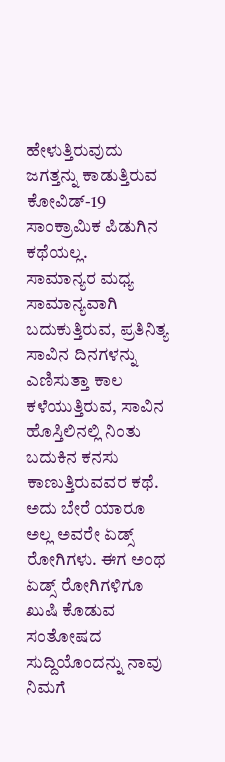ಹೇಳುತ್ತಿರುವುದು ಜಗತ್ತನ್ನು ಕಾಡುತ್ತಿರುವ ಕೋವಿಡ್-19 ಸಾಂಕ್ರಾಮಿಕ ಪಿಡುಗಿನ ಕಥೆಯಲ್ಲ.
ಸಾಮಾನ್ಯರ ಮಧ್ಯ ಸಾಮಾನ್ಯವಾಗಿ ಬದುಕುತ್ತಿರುವ, ಪ್ರತಿನಿತ್ಯ ಸಾವಿನ ದಿನಗಳನ್ನು ಎಣಿಸುತ್ತಾ ಕಾಲ ಕಳೆಯುತ್ತಿರುವ, ಸಾವಿನ ಹೊಸ್ತಿಲಿನಲ್ಲಿ ನಿಂತು ಬದುಕಿನ ಕನಸು ಕಾಣುತ್ತಿರುವವರ ಕಥೆ. ಅದು ಬೇರೆ ಯಾರೂ ಅಲ್ಲ ಅವರೇ ಏಡ್ಸ್ ರೋಗಿಗಳು. ಈಗ ಅಂಥ ಏಡ್ಸ್ ರೋಗಿಗಳಿಗೂ ಖುಷಿ ಕೊಡುವ ಸಂತೋಷದ ಸುದ್ದಿಯೊಂದನ್ನು ನಾವು ನಿಮಗೆ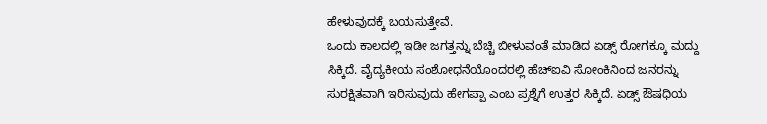ಹೇಳುವುದಕ್ಕೆ ಬಯಸುತ್ತೇವೆ.
ಒಂದು ಕಾಲದಲ್ಲಿ ಇಡೀ ಜಗತ್ತನ್ನು ಬೆಚ್ಚಿ ಬೀಳುವಂತೆ ಮಾಡಿದ ಏಡ್ಸ್ ರೋಗಕ್ಕೂ ಮದ್ದು ಸಿಕ್ಕಿದೆ. ವೈದ್ಯಕೀಯ ಸಂಶೋಧನೆಯೊಂದರಲ್ಲಿ ಹೆಚ್ಐವಿ ಸೋಂಕಿನಿಂದ ಜನರನ್ನು ಸುರಕ್ಷಿತವಾಗಿ ಇರಿಸುವುದು ಹೇಗಪ್ಪಾ ಎಂಬ ಪ್ರಶ್ನೆಗೆ ಉತ್ತರ ಸಿಕ್ಕಿದೆ. ಏಡ್ಸ್ ಔಷಧಿಯ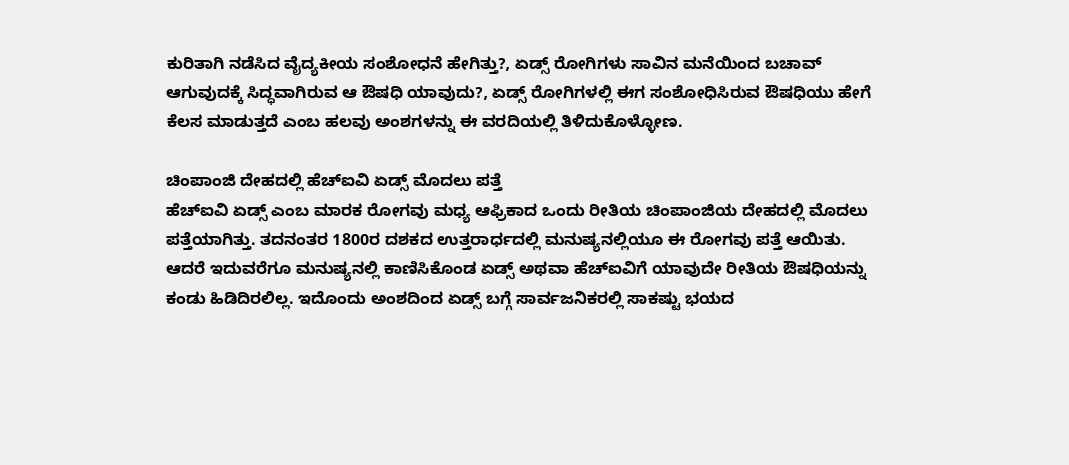ಕುರಿತಾಗಿ ನಡೆಸಿದ ವೈದ್ಯಕೀಯ ಸಂಶೋಧನೆ ಹೇಗಿತ್ತು?, ಏಡ್ಸ್ ರೋಗಿಗಳು ಸಾವಿನ ಮನೆಯಿಂದ ಬಚಾವ್ ಆಗುವುದಕ್ಕೆ ಸಿದ್ಧವಾಗಿರುವ ಆ ಔಷಧಿ ಯಾವುದು?, ಏಡ್ಸ್ ರೋಗಿಗಳಲ್ಲಿ ಈಗ ಸಂಶೋಧಿಸಿರುವ ಔಷಧಿಯು ಹೇಗೆ ಕೆಲಸ ಮಾಡುತ್ತದೆ ಎಂಬ ಹಲವು ಅಂಶಗಳನ್ನು ಈ ವರದಿಯಲ್ಲಿ ತಿಳಿದುಕೊಳ್ಳೋಣ.

ಚಿಂಪಾಂಜಿ ದೇಹದಲ್ಲಿ ಹೆಚ್ಐವಿ ಏಡ್ಸ್ ಮೊದಲು ಪತ್ತೆ
ಹೆಚ್ಐವಿ ಏಡ್ಸ್ ಎಂಬ ಮಾರಕ ರೋಗವು ಮಧ್ಯ ಆಫ್ರಿಕಾದ ಒಂದು ರೀತಿಯ ಚಿಂಪಾಂಜಿಯ ದೇಹದಲ್ಲಿ ಮೊದಲು ಪತ್ತೆಯಾಗಿತ್ತು. ತದನಂತರ 1800ರ ದಶಕದ ಉತ್ತರಾರ್ಧದಲ್ಲಿ ಮನುಷ್ಯನಲ್ಲಿಯೂ ಈ ರೋಗವು ಪತ್ತೆ ಆಯಿತು. ಆದರೆ ಇದುವರೆಗೂ ಮನುಷ್ಯನಲ್ಲಿ ಕಾಣಿಸಿಕೊಂಡ ಏಡ್ಸ್ ಅಥವಾ ಹೆಚ್ಐವಿಗೆ ಯಾವುದೇ ರೀತಿಯ ಔಷಧಿಯನ್ನು ಕಂಡು ಹಿಡಿದಿರಲಿಲ್ಲ. ಇದೊಂದು ಅಂಶದಿಂದ ಏಡ್ಸ್ ಬಗ್ಗೆ ಸಾರ್ವಜನಿಕರಲ್ಲಿ ಸಾಕಷ್ಟು ಭಯದ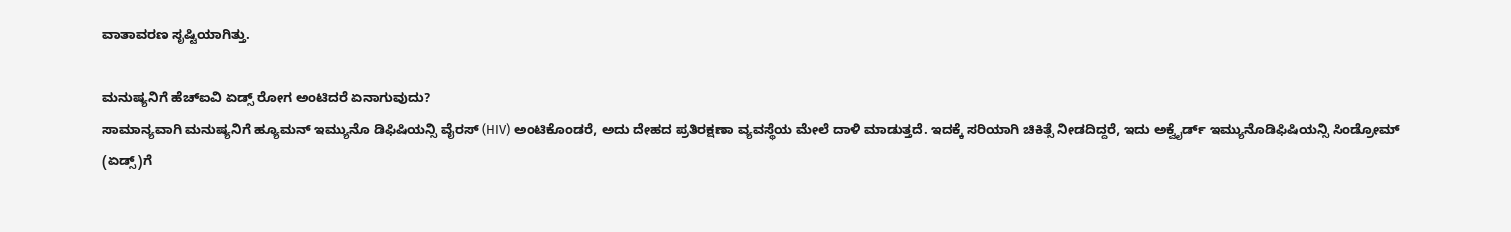ವಾತಾವರಣ ಸೃಷ್ಟಿಯಾಗಿತ್ತು.

ಮನುಷ್ಯನಿಗೆ ಹೆಚ್ಐವಿ ಏಡ್ಸ್ ರೋಗ ಅಂಟಿದರೆ ಏನಾಗುವುದು?
ಸಾಮಾನ್ಯವಾಗಿ ಮನುಷ್ಯನಿಗೆ ಹ್ಯೂಮನ್ ಇಮ್ಯುನೊ ಡಿಫಿಷಿಯನ್ಸಿ ವೈರಸ್ (HIV) ಅಂಟಿಕೊಂಡರೆ, ಅದು ದೇಹದ ಪ್ರತಿರಕ್ಷಣಾ ವ್ಯವಸ್ಥೆಯ ಮೇಲೆ ದಾಳಿ ಮಾಡುತ್ತದೆ. ಇದಕ್ಕೆ ಸರಿಯಾಗಿ ಚಿಕಿತ್ಸೆ ನೀಡದಿದ್ದರೆ, ಇದು ಅಕ್ವೈರ್ಡ್ ಇಮ್ಯುನೊಡಿಫಿಷಿಯನ್ಸಿ ಸಿಂಡ್ರೋಮ್ (ಏಡ್ಸ್)ಗೆ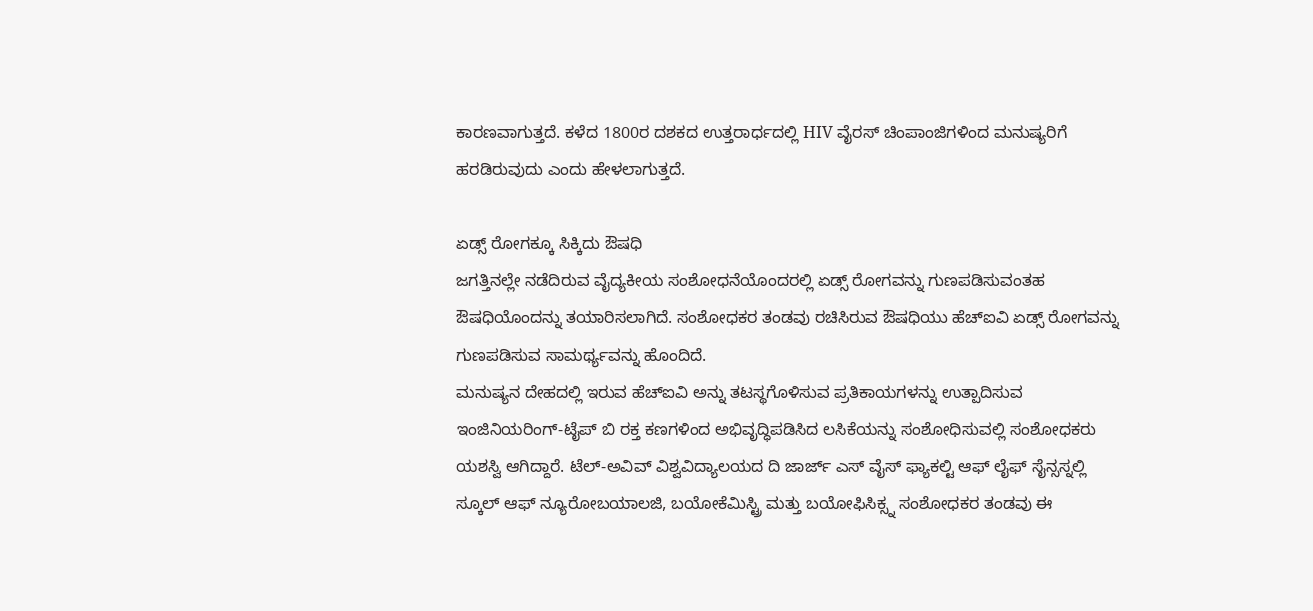ಕಾರಣವಾಗುತ್ತದೆ. ಕಳೆದ 1800ರ ದಶಕದ ಉತ್ತರಾರ್ಧದಲ್ಲಿ HIV ವೈರಸ್ ಚಿಂಪಾಂಜಿಗಳಿಂದ ಮನುಷ್ಯರಿಗೆ ಹರಡಿರುವುದು ಎಂದು ಹೇಳಲಾಗುತ್ತದೆ.

ಏಡ್ಸ್ ರೋಗಕ್ಕೂ ಸಿಕ್ಕಿದು ಔಷಧಿ
ಜಗತ್ತಿನಲ್ಲೇ ನಡೆದಿರುವ ವೈದ್ಯಕೀಯ ಸಂಶೋಧನೆಯೊಂದರಲ್ಲಿ ಏಡ್ಸ್ ರೋಗವನ್ನು ಗುಣಪಡಿಸುವಂತಹ ಔಷಧಿಯೊಂದನ್ನು ತಯಾರಿಸಲಾಗಿದೆ. ಸಂಶೋಧಕರ ತಂಡವು ರಚಿಸಿರುವ ಔಷಧಿಯು ಹೆಚ್ಐವಿ ಏಡ್ಸ್ ರೋಗವನ್ನು ಗುಣಪಡಿಸುವ ಸಾಮರ್ಥ್ಯವನ್ನು ಹೊಂದಿದೆ.
ಮನುಷ್ಯನ ದೇಹದಲ್ಲಿ ಇರುವ ಹೆಚ್ಐವಿ ಅನ್ನು ತಟಸ್ಥಗೊಳಿಸುವ ಪ್ರತಿಕಾಯಗಳನ್ನು ಉತ್ಪಾದಿಸುವ ಇಂಜಿನಿಯರಿಂಗ್-ಟೈಪ್ ಬಿ ರಕ್ತ ಕಣಗಳಿಂದ ಅಭಿವೃದ್ಧಿಪಡಿಸಿದ ಲಸಿಕೆಯನ್ನು ಸಂಶೋಧಿಸುವಲ್ಲಿ ಸಂಶೋಧಕರು ಯಶಸ್ವಿ ಆಗಿದ್ದಾರೆ. ಟೆಲ್-ಅವಿವ್ ವಿಶ್ವವಿದ್ಯಾಲಯದ ದಿ ಜಾರ್ಜ್ ಎಸ್ ವೈಸ್ ಫ್ಯಾಕಲ್ಟಿ ಆಫ್ ಲೈಫ್ ಸೈನ್ಸಸ್ನಲ್ಲಿ ಸ್ಕೂಲ್ ಆಫ್ ನ್ಯೂರೋಬಯಾಲಜಿ, ಬಯೋಕೆಮಿಸ್ಟ್ರಿ ಮತ್ತು ಬಯೋಫಿಸಿಕ್ಸ್ನ ಸಂಶೋಧಕರ ತಂಡವು ಈ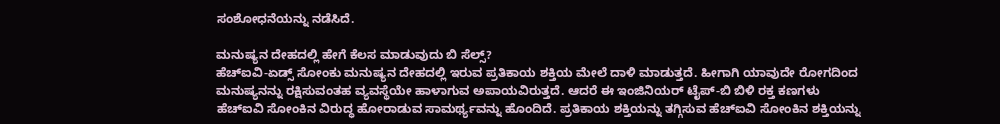ಸಂಶೋಧನೆಯನ್ನು ನಡೆಸಿದೆ.

ಮನುಷ್ಯನ ದೇಹದಲ್ಲಿ ಹೇಗೆ ಕೆಲಸ ಮಾಡುವುದು ಬಿ ಸೆಲ್ಸ್?
ಹೆಚ್ಐವಿ-ಏಡ್ಸ್ ಸೋಂಕು ಮನುಷ್ಯನ ದೇಹದಲ್ಲಿ ಇರುವ ಪ್ರತಿಕಾಯ ಶಕ್ತಿಯ ಮೇಲೆ ದಾಳಿ ಮಾಡುತ್ತದೆ. ಹೀಗಾಗಿ ಯಾವುದೇ ರೋಗದಿಂದ ಮನುಷ್ಯನನ್ನು ರಕ್ಷಿಸುವಂತಹ ವ್ಯವಸ್ಥೆಯೇ ಹಾಳಾಗುವ ಅಪಾಯವಿರುತ್ತದೆ. ಆದರೆ ಈ ಇಂಜಿನಿಯರ್ ಟೈಪ್-ಬಿ ಬಿಳಿ ರಕ್ತ ಕಣಗಳು ಹೆಚ್ಐವಿ ಸೋಂಕಿನ ವಿರುದ್ಧ ಹೋರಾಡುವ ಸಾಮರ್ಥ್ಯವನ್ನು ಹೊಂದಿದೆ. ಪ್ರತಿಕಾಯ ಶಕ್ತಿಯನ್ನು ತಗ್ಗಿಸುವ ಹೆಚ್ಐವಿ ಸೋಂಕಿನ ಶಕ್ತಿಯನ್ನು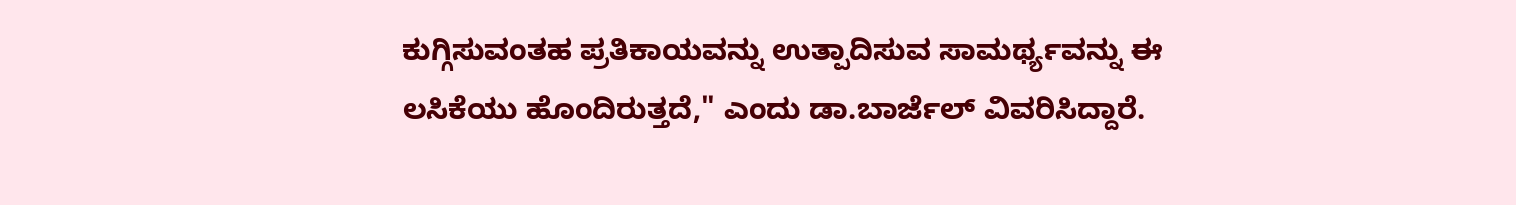ಕುಗ್ಗಿಸುವಂತಹ ಪ್ರತಿಕಾಯವನ್ನು ಉತ್ಪಾದಿಸುವ ಸಾಮರ್ಥ್ಯವನ್ನು ಈ ಲಸಿಕೆಯು ಹೊಂದಿರುತ್ತದೆ," ಎಂದು ಡಾ.ಬಾರ್ಜೆಲ್ ವಿವರಿಸಿದ್ದಾರೆ.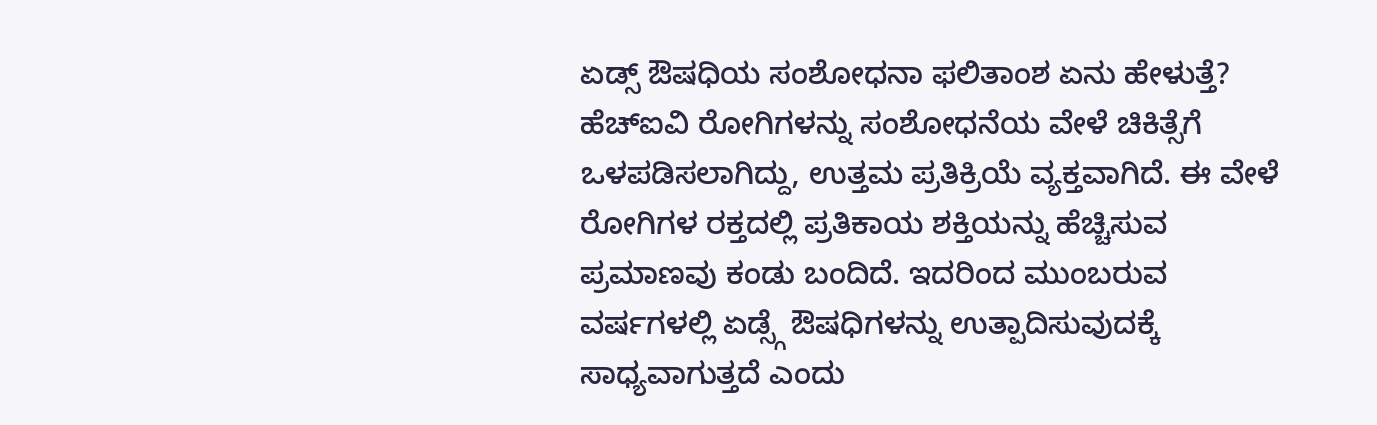ಏಡ್ಸ್ ಔಷಧಿಯ ಸಂಶೋಧನಾ ಫಲಿತಾಂಶ ಏನು ಹೇಳುತ್ತೆ?
ಹೆಚ್ಐವಿ ರೋಗಿಗಳನ್ನು ಸಂಶೋಧನೆಯ ವೇಳೆ ಚಿಕಿತ್ಸೆಗೆ ಒಳಪಡಿಸಲಾಗಿದ್ದು, ಉತ್ತಮ ಪ್ರತಿಕ್ರಿಯೆ ವ್ಯಕ್ತವಾಗಿದೆ. ಈ ವೇಳೆ ರೋಗಿಗಳ ರಕ್ತದಲ್ಲಿ ಪ್ರತಿಕಾಯ ಶಕ್ತಿಯನ್ನು ಹೆಚ್ಚಿಸುವ ಪ್ರಮಾಣವು ಕಂಡು ಬಂದಿದೆ. ಇದರಿಂದ ಮುಂಬರುವ ವರ್ಷಗಳಲ್ಲಿ ಏಡ್ಸ್ಗೆ ಔಷಧಿಗಳನ್ನು ಉತ್ಪಾದಿಸುವುದಕ್ಕೆ ಸಾಧ್ಯವಾಗುತ್ತದೆ ಎಂದು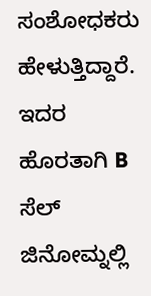ಸಂಶೋಧಕರು ಹೇಳುತ್ತಿದ್ದಾರೆ. ಇದರ ಹೊರತಾಗಿ B ಸೆಲ್ ಜಿನೋಮ್ನಲ್ಲಿ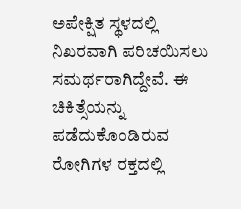ಅಪೇಕ್ಷಿತ ಸ್ಥಳದಲ್ಲಿ ನಿಖರವಾಗಿ ಪರಿಚಯಿಸಲು ಸಮರ್ಥರಾಗಿದ್ದೇವೆ. ಈ ಚಿಕಿತ್ಸೆಯನ್ನು ಪಡೆದುಕೊಂಡಿರುವ ರೋಗಿಗಳ ರಕ್ತದಲ್ಲಿ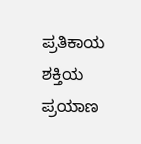ಪ್ರತಿಕಾಯ ಶಕ್ತಿಯ ಪ್ರಯಾಣ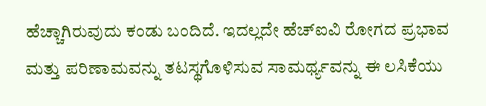ಹೆಚ್ಚಾಗಿರುವುದು ಕಂಡು ಬಂದಿದೆ. ಇದಲ್ಲದೇ ಹೆಚ್ಐವಿ ರೋಗದ ಪ್ರಭಾವ ಮತ್ತು ಪರಿಣಾಮವನ್ನು ತಟಸ್ಥಗೊಳಿಸುವ ಸಾಮರ್ಥ್ಯವನ್ನು ಈ ಲಸಿಕೆಯು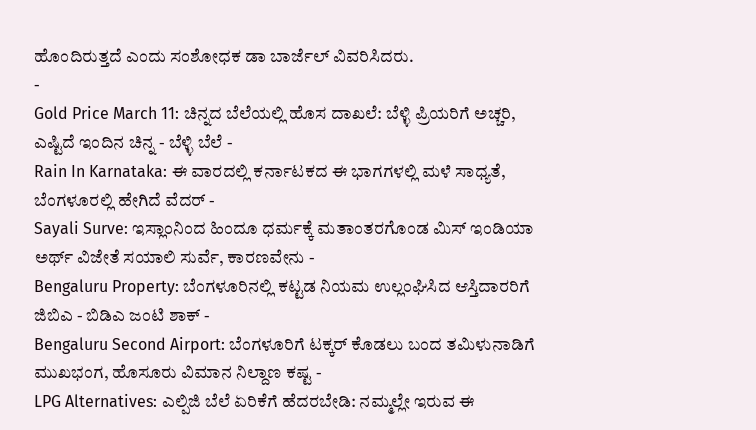ಹೊಂದಿರುತ್ತದೆ ಎಂದು ಸಂಶೋಧಕ ಡಾ ಬಾರ್ಜೆಲ್ ವಿವರಿಸಿದರು.
-
Gold Price March 11: ಚಿನ್ನದ ಬೆಲೆಯಲ್ಲಿ ಹೊಸ ದಾಖಲೆ: ಬೆಳ್ಳಿ ಪ್ರಿಯರಿಗೆ ಅಚ್ಚರಿ, ಎಷ್ಟಿದೆ ಇಂದಿನ ಚಿನ್ನ - ಬೆಳ್ಳಿ ಬೆಲೆ -
Rain In Karnataka: ಈ ವಾರದಲ್ಲಿ ಕರ್ನಾಟಕದ ಈ ಭಾಗಗಳಲ್ಲಿ ಮಳೆ ಸಾಧ್ಯತೆ, ಬೆಂಗಳೂರಲ್ಲಿ ಹೇಗಿದೆ ವೆದರ್ -
Sayali Surve: ಇಸ್ಲಾಂನಿಂದ ಹಿಂದೂ ಧರ್ಮಕ್ಕೆ ಮತಾಂತರಗೊಂಡ ಮಿಸ್ ಇಂಡಿಯಾ ಅರ್ಥ್ ವಿಜೇತೆ ಸಯಾಲಿ ಸುರ್ವೆ, ಕಾರಣವೇನು -
Bengaluru Property: ಬೆಂಗಳೂರಿನಲ್ಲಿ ಕಟ್ಟಡ ನಿಯಮ ಉಲ್ಲಂಘಿಸಿದ ಆಸ್ತಿದಾರರಿಗೆ ಜಿಬಿಎ - ಬಿಡಿಎ ಜಂಟಿ ಶಾಕ್ -
Bengaluru Second Airport: ಬೆಂಗಳೂರಿಗೆ ಟಕ್ಕರ್ ಕೊಡಲು ಬಂದ ತಮಿಳುನಾಡಿಗೆ ಮುಖಭಂಗ, ಹೊಸೂರು ವಿಮಾನ ನಿಲ್ದಾಣ ಕಷ್ಟ -
LPG Alternatives: ಎಲ್ಪಿಜಿ ಬೆಲೆ ಏರಿಕೆಗೆ ಹೆದರಬೇಡಿ: ನಮ್ಮಲ್ಲೇ ಇರುವ ಈ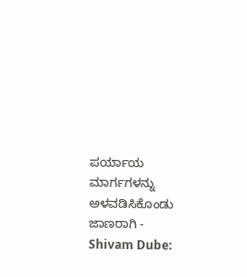ಪರ್ಯಾಯ ಮಾರ್ಗಗಳನ್ನು ಅಳವಡಿಸಿಕೊಂಡು ಜಾಣರಾಗಿ -
Shivam Dube: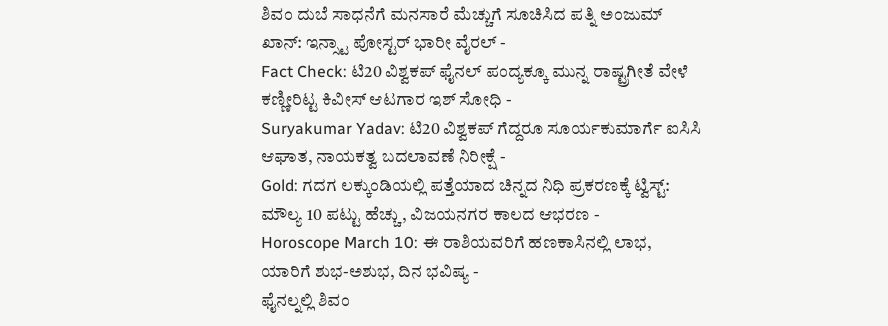ಶಿವಂ ದುಬೆ ಸಾಧನೆಗೆ ಮನಸಾರೆ ಮೆಚ್ಚುಗೆ ಸೂಚಿಸಿದ ಪತ್ನಿ ಅಂಜುಮ್ ಖಾನ್: ಇನ್ಸ್ಟಾ ಪೋಸ್ಟರ್ ಭಾರೀ ವೈರಲ್ -
Fact Check: ಟಿ20 ವಿಶ್ವಕಪ್ ಫೈನಲ್ ಪಂದ್ಯಕ್ಕೂ ಮುನ್ನ ರಾಷ್ಟ್ರಗೀತೆ ವೇಳೆ ಕಣ್ಣೀರಿಟ್ಟ ಕಿವೀಸ್ ಆಟಗಾರ ಇಶ್ ಸೋಧಿ -
Suryakumar Yadav: ಟಿ20 ವಿಶ್ವಕಪ್ ಗೆದ್ದರೂ ಸೂರ್ಯಕುಮಾರ್ಗೆ ಐಸಿಸಿ ಆಘಾತ, ನಾಯಕತ್ವ ಬದಲಾವಣೆ ನಿರೀಕ್ಷೆ -
Gold: ಗದಗ ಲಕ್ಕುಂಡಿಯಲ್ಲಿ ಪತ್ತೆಯಾದ ಚಿನ್ನದ ನಿಧಿ ಪ್ರಕರಣಕ್ಕೆ ಟ್ವಿಸ್ಟ್: ಮೌಲ್ಯ 10 ಪಟ್ಟು ಹೆಚ್ಚು, ವಿಜಯನಗರ ಕಾಲದ ಆಭರಣ -
Horoscope March 10: ಈ ರಾಶಿಯವರಿಗೆ ಹಣಕಾಸಿನಲ್ಲಿ ಲಾಭ, ಯಾರಿಗೆ ಶುಭ-ಅಶುಭ, ದಿನ ಭವಿಷ್ಯ -
ಫೈನಲ್ನಲ್ಲಿ ಶಿವಂ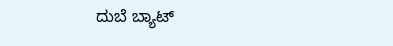ದುಬೆ ಬ್ಯಾಟ್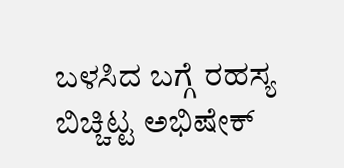ಬಳಸಿದ ಬಗ್ಗೆ ರಹಸ್ಯ ಬಿಚ್ಚಿಟ್ಟ ಅಭಿಷೇಕ್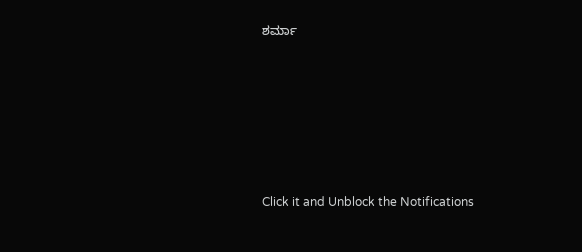ಶರ್ಮಾ












Click it and Unblock the Notifications